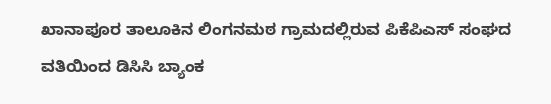ಖಾನಾಪೂರ ತಾಲೂಕಿನ ಲಿಂಗನಮಠ ಗ್ರಾಮದಲ್ಲಿರುವ ಪಿಕೆಪಿಎಸ್ ಸಂಘದ ವತಿಯಿಂದ ಡಿಸಿಸಿ ಬ್ಯಾಂಕ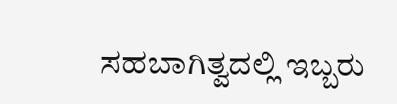ಸಹಬಾಗಿತ್ವದಲ್ಲಿ ಇಬ್ಬರು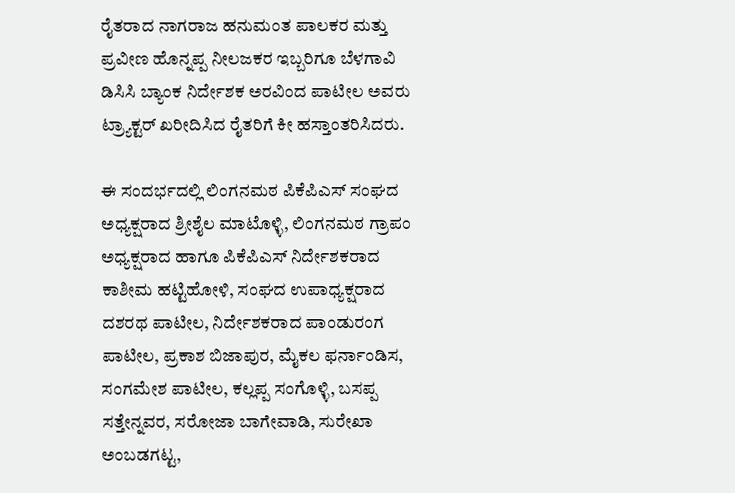ರೈತರಾದ ನಾಗರಾಜ ಹನುಮಂತ ಪಾಲಕರ ಮತ್ತು ಪ್ರವೀಣ ಹೊನ್ನಪ್ಪ ನೀಲಜಕರ ಇಬ್ಬರಿಗೂ ಬೆಳಗಾವಿ ಡಿಸಿಸಿ ಬ್ಯಾಂಕ ನಿರ್ದೇಶಕ ಅರವಿಂದ ಪಾಟೀಲ ಅವರು ಟ್ರ್ಯಾಕ್ಟರ್ ಖರೀದಿಸಿದ ರೈತರಿಗೆ ಕೀ ಹಸ್ತಾಂತರಿಸಿದರು.

ಈ ಸಂದರ್ಭದಲ್ಲಿ ಲಿಂಗನಮಠ ಪಿಕೆಪಿಎಸ್ ಸಂಘದ ಅಧ್ಯಕ್ಷರಾದ ಶ್ರೀಶೈಲ ಮಾಟೊಳ್ಳಿ, ಲಿಂಗನಮಠ ಗ್ರಾಪಂ ಅಧ್ಯಕ್ಷರಾದ ಹಾಗೂ ಪಿಕೆಪಿಎಸ್ ನಿರ್ದೇಶಕರಾದ ಕಾಶೀಮ ಹಟ್ಟಿಹೋಳಿ, ಸಂಘದ ಉಪಾಧ್ಯಕ್ಷರಾದ ದಶರಥ ಪಾಟೀಲ, ನಿರ್ದೇಶಕರಾದ ಪಾಂಡುರಂಗ ಪಾಟೀಲ, ಪ್ರಕಾಶ ಬಿಜಾಪುರ, ಮೈಕಲ ಫರ್ನಾಂಡಿಸ, ಸಂಗಮೇಶ ಪಾಟೀಲ, ಕಲ್ಲಪ್ಪ ಸಂಗೊಳ್ಳಿ, ಬಸಪ್ಪ ಸತ್ತೇನ್ನವರ, ಸರೋಜಾ ಬಾಗೇವಾಡಿ, ಸುರೇಖಾ ಅಂಬಡಗಟ್ಟ,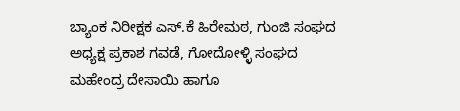ಬ್ಯಾಂಕ ನಿರೀಕ್ಷಕ ಎಸ್.ಕೆ ಹಿರೇಮಠ, ಗುಂಜಿ ಸಂಘದ ಅಧ್ಯಕ್ಷ ಪ್ರಕಾಶ ಗವಡೆ, ಗೋದೋಳ್ಳಿ ಸಂಘದ ಮಹೇಂದ್ರ ದೇಸಾಯಿ ಹಾಗೂ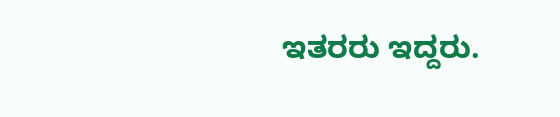ಇತರರು ಇದ್ದರು.